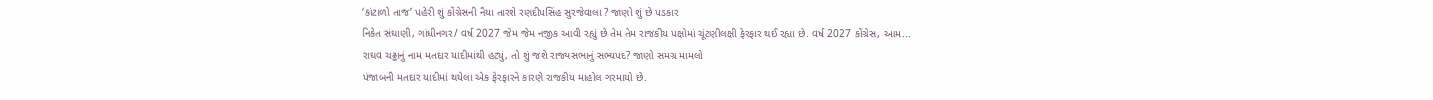‘કાંટાળો તાજ’ પહેરી શું કોંગ્રેસની નૈયા તારશે રણદીપસિંહ સુરજેવાલા ? જાણો શું છે પડકાર
નિકેત સંઘાણી, ગાંધીનગર/ વર્ષ 2027 જેમ જેમ નજીક આવી રહ્યું છે તેમ તેમ રાજકીય પક્ષોમાં ચૂંટણીલક્ષી ફેરફાર થઈ રહ્યા છે. વર્ષ 2027 કોંગ્રેસ, આમ...
રાઘવ ચઢ્ઢાનું નામ મતદાર યાદીમાંથી હટ્યું, તો શું જશે રાજ્યસભાનું સભ્યપદ? જાણો સમગ્ર મામલો
પંજાબની મતદાર યાદીમાં થયેલા એક ફેરફારને કારણે રાજકીય માહોલ ગરમાયો છે.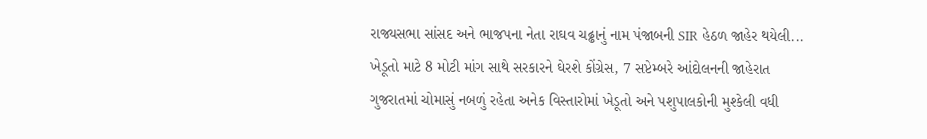રાજ્યસભા સાંસદ અને ભાજપના નેતા રાઘવ ચઢ્ઢાનું નામ પંજાબની SIR હેઠળ જાહેર થયેલી...
ખેડૂતો માટે 8 મોટી માંગ સાથે સરકારને ઘેરશે કોંગ્રેસ, 7 સપ્ટેમ્બરે આંદોલનની જાહેરાત
ગુજરાતમાં ચોમાસું નબળું રહેતા અનેક વિસ્તારોમાં ખેડૂતો અને પશુપાલકોની મુશ્કેલી વધી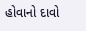હોવાનો દાવો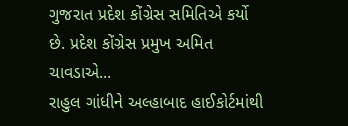ગુજરાત પ્રદેશ કોંગ્રેસ સમિતિએ કર્યો છે. પ્રદેશ કોંગ્રેસ પ્રમુખ અમિત ચાવડાએ...
રાહુલ ગાંધીને અલ્હાબાદ હાઈકોર્ટમાંથી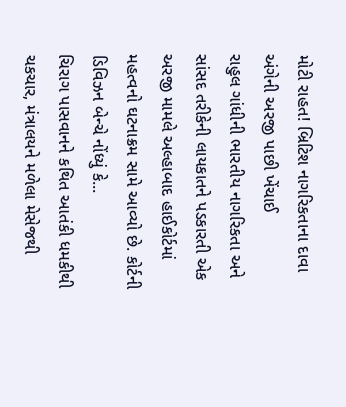મોટી રાહત! બ્રિટિશ નાગરિકતાના દાવા અંગેની અરજી પાછી ખેંચાઈ
રાહુલ ગાંધીની ભારતીય નાગરિકતા અને સાંસદ તરીકેની લાયકાતને પડકારતી એક અરજી મામલે અલ્હાબાદ હાઈકોર્ટમાં મહત્વનો ઘટનાક્રમ સામે આવ્યો છે. કોર્ટની ડિવિઝન બેન્ચે નોંધ્યું કે...
ચિરાગ પાસવાનને કથિત આતંકી ધમકીથી ચકચાર, મંત્રાલયને મળેલા મેસેજથી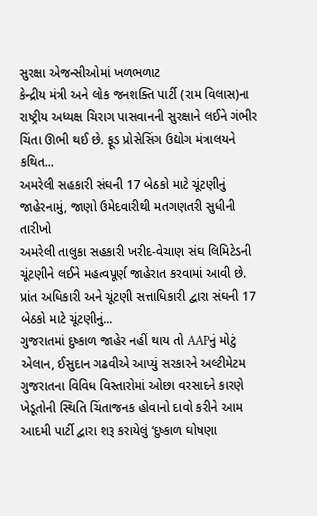સુરક્ષા એજન્સીઓમાં ખળભળાટ
કેન્દ્રીય મંત્રી અને લોક જનશક્તિ પાર્ટી (રામ વિલાસ)ના રાષ્ટ્રીય અધ્યક્ષ ચિરાગ પાસવાનની સુરક્ષાને લઈને ગંભીર ચિંતા ઊભી થઈ છે. ફૂડ પ્રોસેસિંગ ઉદ્યોગ મંત્રાલયને કથિત...
અમરેલી સહકારી સંઘની 17 બેઠકો માટે ચૂંટણીનું જાહેરનામું, જાણો ઉમેદવારીથી મતગણતરી સુધીની તારીખો
અમરેલી તાલુકા સહકારી ખરીદ-વેચાણ સંઘ લિમિટેડની ચૂંટણીને લઈને મહત્વપૂર્ણ જાહેરાત કરવામાં આવી છે. પ્રાંત અધિકારી અને ચૂંટણી સત્તાધિકારી દ્વારા સંઘની 17 બેઠકો માટે ચૂંટણીનું...
ગુજરાતમાં દુષ્કાળ જાહેર નહીં થાય તો AAPનું મોટું એલાન, ઈસુદાન ગઢવીએ આપ્યું સરકારને અલ્ટીમેટમ
ગુજરાતના વિવિધ વિસ્તારોમાં ઓછા વરસાદને કારણે ખેડૂતોની સ્થિતિ ચિંતાજનક હોવાનો દાવો કરીને આમ આદમી પાર્ટી દ્વારા શરૂ કરાયેલું ‘દુષ્કાળ ઘોષણા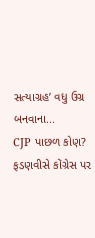સત્યાગ્રહ’ વધુ ઉગ્ર બનવાના...
CJP પાછળ કોણ? ફડણવીસે કોંગ્રેસ પર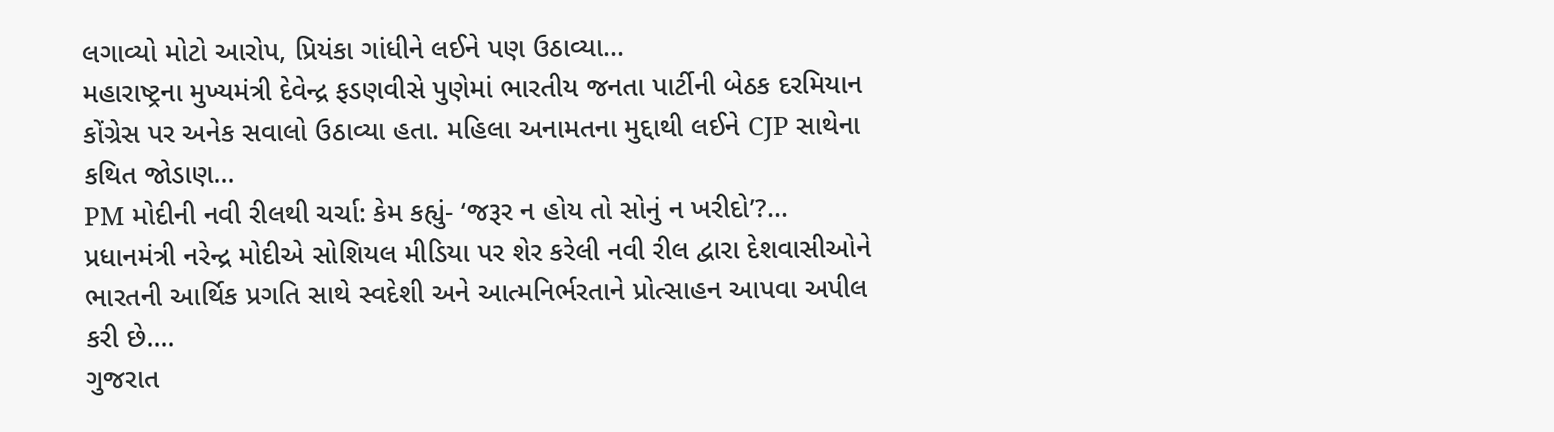લગાવ્યો મોટો આરોપ, પ્રિયંકા ગાંધીને લઈને પણ ઉઠાવ્યા...
મહારાષ્ટ્રના મુખ્યમંત્રી દેવેન્દ્ર ફડણવીસે પુણેમાં ભારતીય જનતા પાર્ટીની બેઠક દરમિયાન કોંગ્રેસ પર અનેક સવાલો ઉઠાવ્યા હતા. મહિલા અનામતના મુદ્દાથી લઈને CJP સાથેના કથિત જોડાણ...
PM મોદીની નવી રીલથી ચર્ચા: કેમ કહ્યું- ‘જરૂર ન હોય તો સોનું ન ખરીદો’?...
પ્રધાનમંત્રી નરેન્દ્ર મોદીએ સોશિયલ મીડિયા પર શેર કરેલી નવી રીલ દ્વારા દેશવાસીઓને ભારતની આર્થિક પ્રગતિ સાથે સ્વદેશી અને આત્મનિર્ભરતાને પ્રોત્સાહન આપવા અપીલ કરી છે....
ગુજરાત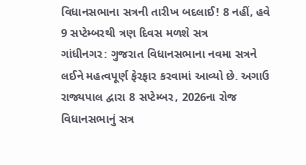વિધાનસભાના સત્રની તારીખ બદલાઈ! 8 નહીં, હવે 9 સપ્ટેમ્બરથી ત્રણ દિવસ મળશે સત્ર
ગાંધીનગર: ગુજરાત વિધાનસભાના નવમા સત્રને લઈને મહત્વપૂર્ણ ફેરફાર કરવામાં આવ્યો છે. અગાઉ રાજ્યપાલ દ્વારા 8 સપ્ટેમ્બર, 2026ના રોજ વિધાનસભાનું સત્ર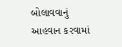બોલાવવાનું આહવાન કરવામાં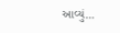આવ્યું...